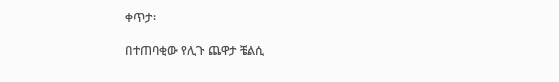ቀጥታ፡

በተጠባቂው የሊጉ ጨዋታ ቼልሲ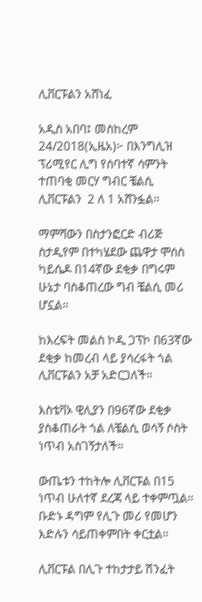ሊቨርፑልን አሸነፈ

አዲስ አበባ፤ መስከረም 24/2018(ኢዜአ)፦ በእንግሊዝ ፕሪሚየር ሊግ የሰባተኛ ሳምንት ተጠባቂ መርሃ ግብር ቼልሲ ሊቨርፑልን  2 ለ 1 አሸንፏል።

ማምሻውን በስታንፎርድ ብሪጅ ስታዲየም በተካሄደው ጨዋታ ሞሰስ ካይሴዶ በ14ኛው ደቂቃ በግሩም ሁኔታ ባስቆጠረው ግብ ቼልሲ መሪ ሆኗል።

ከእረፍት መልስ ኮዲ ጋፕኮ በ63ኛው ደቂቃ ከመረብ ላይ ያሳረፋት ጎል ሊቨርፑልን አቻ አድርጋለች።

እስቴቫኦ ዊሊያን በ96ኛው ደቂቃ ያስቆጠራት ጎል ለቼልሲ ወሳኝ ሶስት ነጥብ አስገኝታለች።

ውጤቱን ተከትሎ ሊቨርፑል በ15 ነጥብ ሁለተኛ ደረጃ ላይ ተቀምጧል። ቡድኑ ዳግም የሊጉ መሪ የመሆን እድሉን ሳይጠቀምበት ቀርቷል።

ሊቨርፑል በሊጉ ተከታታይ ሽንፈት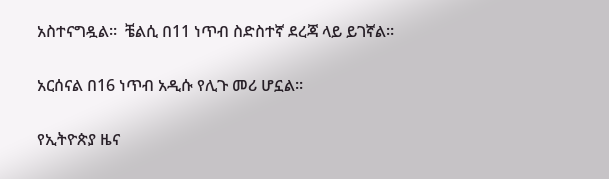አስተናግዷል።  ቼልሲ በ11 ነጥብ ስድስተኛ ደረጃ ላይ ይገኛል።

አርሰናል በ16 ነጥብ አዲሱ የሊጉ መሪ ሆኗል።

የኢትዮጵያ ዜና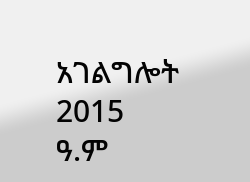አገልግሎት
2015
ዓ.ም